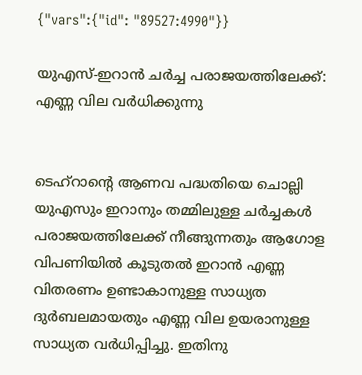{"vars":{"id": "89527:4990"}}

യുഎസ്-ഇറാന്‍ ചര്‍ച്ച പരാജയത്തിലേക്ക്: എണ്ണ വില വര്‍ധിക്കുന്നു


ടെഹ്‌റാന്‍റെ ആണവ പദ്ധതിയെ ചൊല്ലി യുഎസും ഇറാനും തമ്മിലുള്ള ചര്‍ച്ചകള്‍ പരാജയത്തിലേക്ക് നീങ്ങുന്നതും ആഗോള വിപണിയില്‍ കൂടുതല്‍ ഇറാന്‍ എണ്ണ വിതരണം ഉണ്ടാകാനുള്ള സാധ്യത ദുര്‍ബലമായതും എണ്ണ വില ഉയരാനുള്ള സാധ്യത വര്‍ധിപ്പിച്ചു. ഇതിനു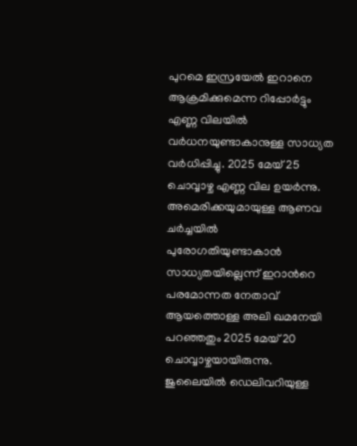പുറമെ ഇസ്രയേല്‍ ഇറാനെ ആക്രമിക്കുമെന്ന റിപ്പോര്‍ട്ടും എണ്ണ വിലയില്‍ വര്‍ധനയുണ്ടാകാനുള്ള സാധ്യത വര്‍ധിപ്പിച്ചു. 2025 മേയ് 25 ചൊവ്വാഴ്ച എണ്ണ വില ഉയര്‍ന്നു. അമെരിക്കയുമായുള്ള ആണവ ചര്‍ച്ചയില്‍ പുരോഗതിയുണ്ടാകാന്‍ സാധ്യതയില്ലെന്ന് ഇറാന്‍റെ പരമോന്നത നേതാവ് ആയത്തൊള്ള അലി ഖമനേയി പറഞ്ഞതും 2025 മേയ് 20 ചൊവ്വാഴ്ചയായിരുന്നു. ജുലൈയില്‍ ഡെലിവറിയുള്ള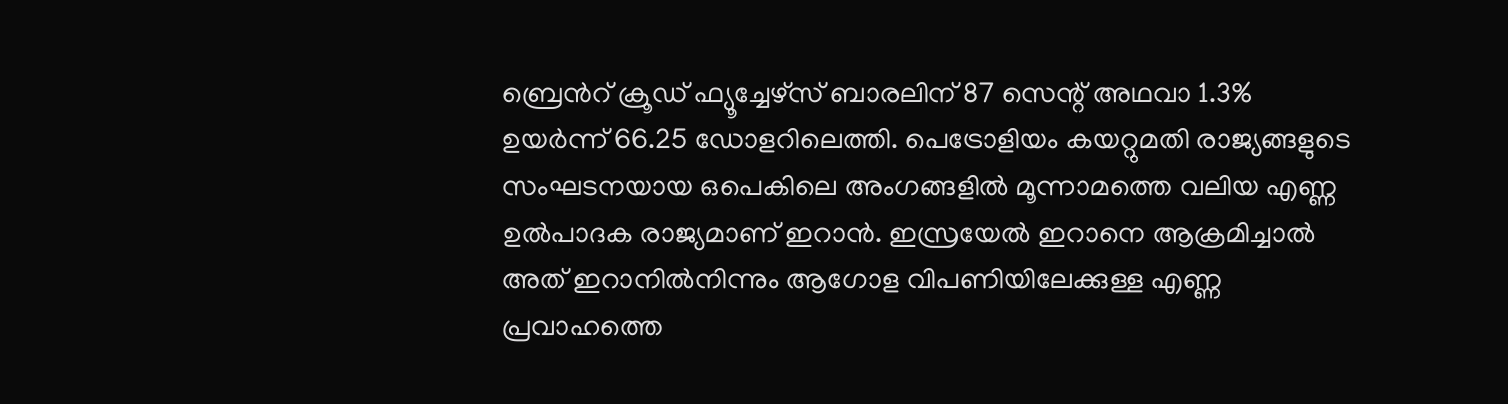ബ്രെന്‍റ് ക്രൂഡ് ഫ്യൂച്ചേഴ്‌സ് ബാരലിന് 87 സെന്റ് അഥവാ 1.3% ഉയര്‍ന്ന് 66.25 ഡോളറിലെത്തി. പെട്രോളിയം കയറ്റുമതി രാജ്യങ്ങളുടെ സംഘടനയായ ഒപെകിലെ അംഗങ്ങളില്‍ മൂന്നാമത്തെ വലിയ എണ്ണ ഉല്‍പാദക രാജ്യമാണ് ഇറാന്‍. ഇസ്രയേല്‍ ഇറാനെ ആക്രമിച്ചാല്‍ അത് ഇറാനില്‍നിന്നും ആഗോള വിപണിയിലേക്കുള്ള എണ്ണ പ്രവാഹത്തെ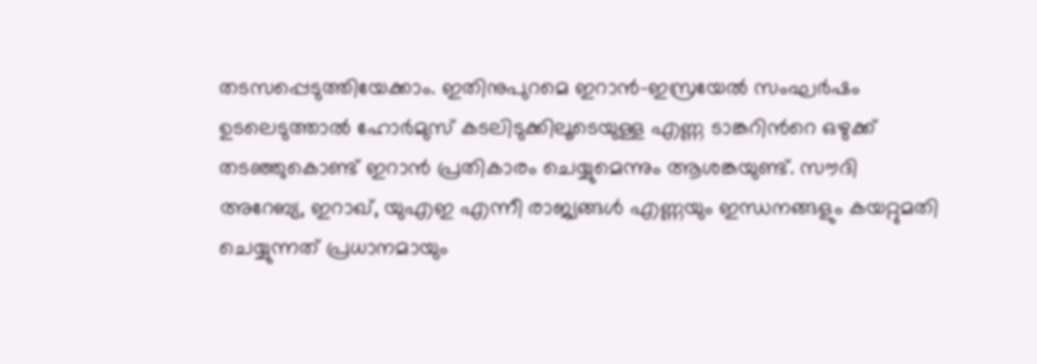തടസപ്പെടുത്തിയേക്കാം. ഇതിനുപുറമെ ഇറാന്‍-ഇസ്രയേല്‍ സംഘര്‍ഷം ഉടലെടുത്താല്‍ ഹോര്‍മുസ് കടലിടുക്കിലൂടെയുള്ള എണ്ണ ടാങ്കറിന്‍റെ ഒഴുക്ക് തടഞ്ഞുകൊണ്ട് ഇറാന്‍ പ്രതികാരം ചെയ്യുമെന്നും ആശങ്കയുണ്ട്. സൗദി അറേബ്യ, ഇറാഖ്, യുഎഇ എന്നീ രാജ്യങ്ങള്‍ എണ്ണയും ഇന്ധനങ്ങളും കയറ്റുമതി ചെയ്യുന്നത് പ്രധാനമായും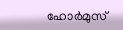ഹോര്‍മുസ്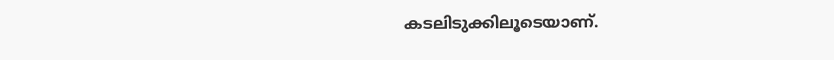കടലിടുക്കിലൂടെയാണ്.